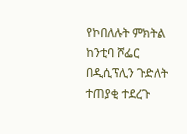የኮበለሉት ምክትል ከንቲባ ሾፌር በዲሲፕሊን ጉድለት ተጠያቂ ተደረጉ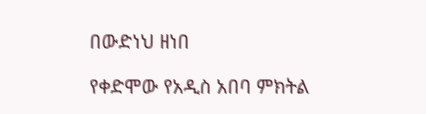በውድነህ ዘነበ

የቀድሞው የአዲስ አበባ ምክትል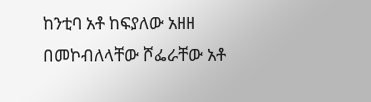ከንቲባ አቶ ከፍያለው አዘዘ በመኮብለላቸው ሾፌራቸው አቶ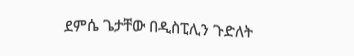ደምሴ ጌታቸው በዲስፒሊን ጉድለት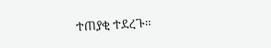ተጠያቂ ተደረጉ፡፡